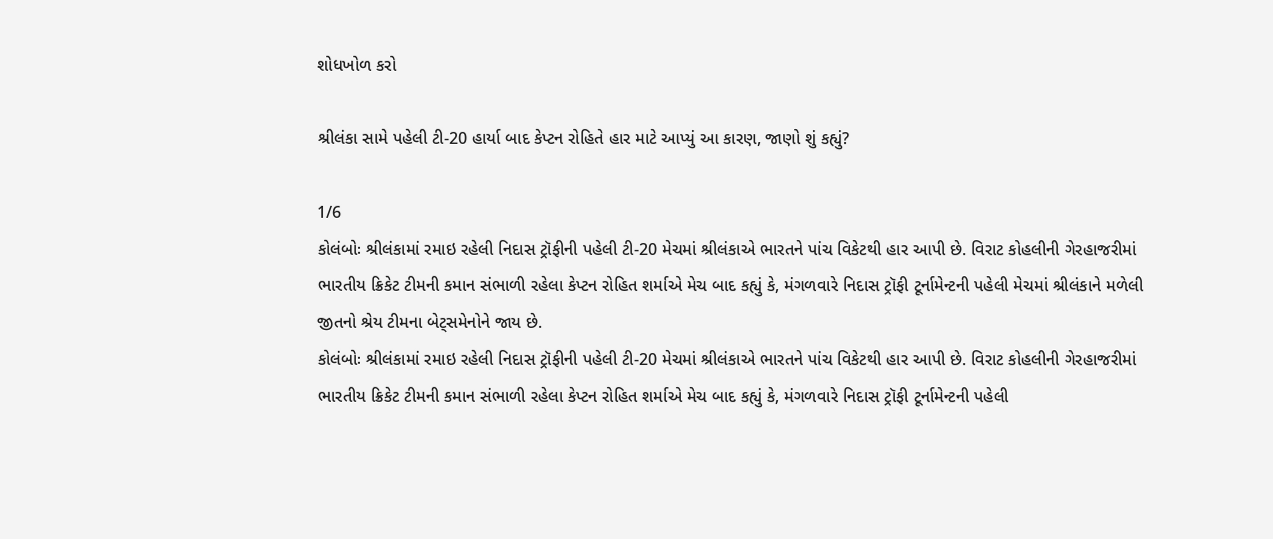શોધખોળ કરો

શ્રીલંકા સામે પહેલી ટી-20 હાર્યા બાદ કેપ્ટન રોહિતે હાર માટે આપ્યું આ કારણ, જાણો શું કહ્યું?

1/6
કોલંબોઃ શ્રીલંકામાં રમાઇ રહેલી નિદાસ ટ્રૉફીની પહેલી ટી-20 મેચમાં શ્રીલંકાએ ભારતને પાંચ વિકેટથી હાર આપી છે. વિરાટ કોહલીની ગેરહાજરીમાં ભારતીય ક્રિકેટ ટીમની કમાન સંભાળી રહેલા કેપ્ટન રોહિત શર્માએ મેચ બાદ કહ્યું કે, મંગળવારે નિદાસ ટ્રૉફી ટૂર્નામેન્ટની પહેલી મેચમાં શ્રીલંકાને મળેલી જીતનો શ્રેય ટીમના બેટ્સમેનોને જાય છે.
કોલંબોઃ શ્રીલંકામાં રમાઇ રહેલી નિદાસ ટ્રૉફીની પહેલી ટી-20 મેચમાં શ્રીલંકાએ ભારતને પાંચ વિકેટથી હાર આપી છે. વિરાટ કોહલીની ગેરહાજરીમાં ભારતીય ક્રિકેટ ટીમની કમાન સંભાળી રહેલા કેપ્ટન રોહિત શર્માએ મેચ બાદ કહ્યું કે, મંગળવારે નિદાસ ટ્રૉફી ટૂર્નામેન્ટની પહેલી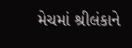મેચમાં શ્રીલંકાને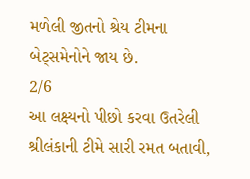મળેલી જીતનો શ્રેય ટીમના બેટ્સમેનોને જાય છે.
2/6
આ લક્ષ્યનો પીછો કરવા ઉતરેલી શ્રીલંકાની ટીમે સારી રમત બતાવી,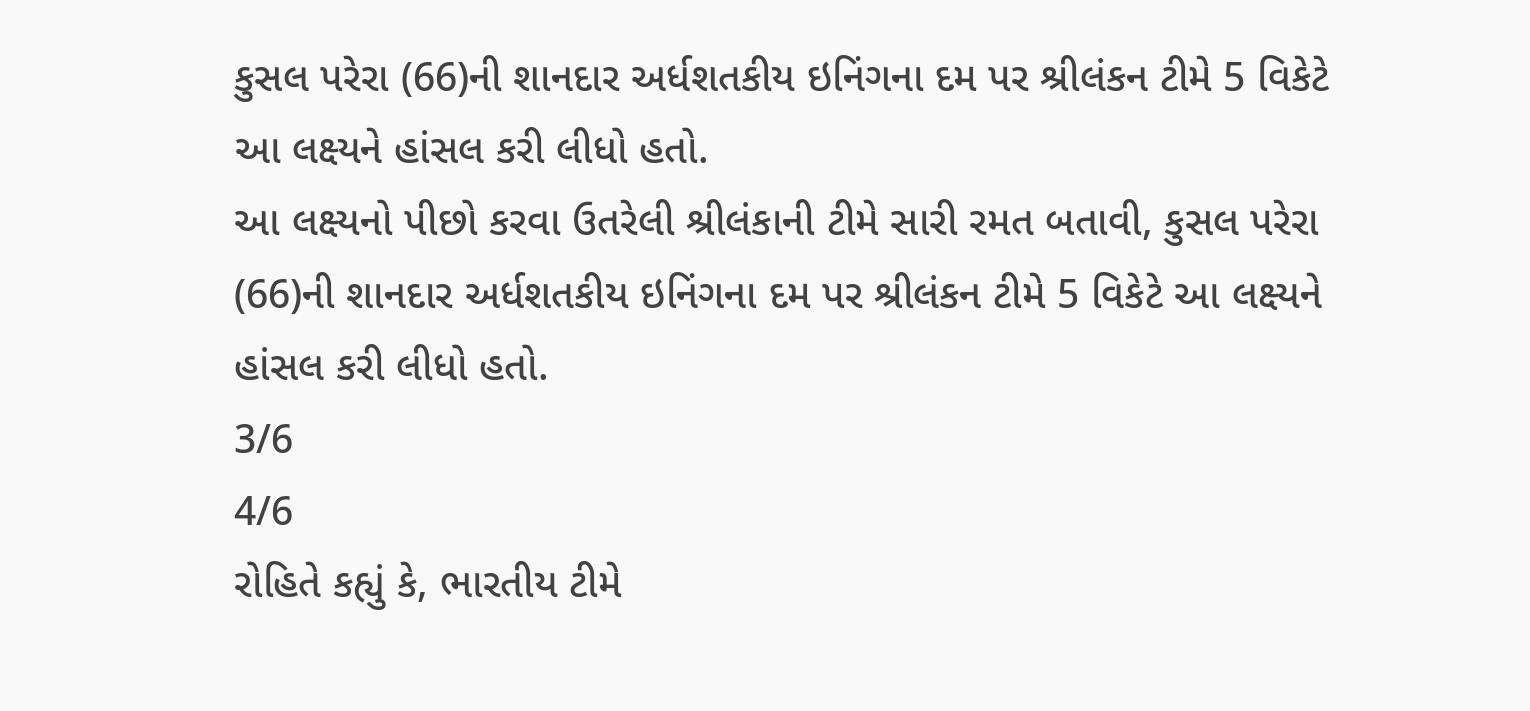કુસલ પરેરા (66)ની શાનદાર અર્ધશતકીય ઇનિંગના દમ પર શ્રીલંકન ટીમે 5 વિકેટે આ લક્ષ્યને હાંસલ કરી લીધો હતો.
આ લક્ષ્યનો પીછો કરવા ઉતરેલી શ્રીલંકાની ટીમે સારી રમત બતાવી, કુસલ પરેરા (66)ની શાનદાર અર્ધશતકીય ઇનિંગના દમ પર શ્રીલંકન ટીમે 5 વિકેટે આ લક્ષ્યને હાંસલ કરી લીધો હતો.
3/6
4/6
રોહિતે કહ્યું કે, ભારતીય ટીમે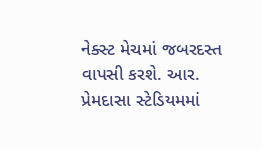નેક્સ્ટ મેચમાં જબરદસ્ત વાપસી કરશે. આર. પ્રેમદાસા સ્ટેડિયમમાં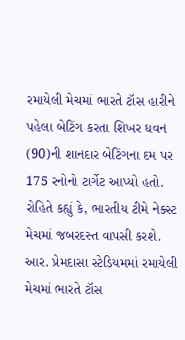રમાયેલી મેચમાં ભારતે ટૉસ હારીને પહેલા બેટિંગ કરતા શિખર ધવન (90)ની શાનદાર બેટિંગના દમ પર 175 રનોનો ટાર્ગેટ આપ્યો હતો.
રોહિતે કહ્યું કે, ભારતીય ટીમે નેક્સ્ટ મેચમાં જબરદસ્ત વાપસી કરશે. આર. પ્રેમદાસા સ્ટેડિયમમાં રમાયેલી મેચમાં ભારતે ટૉસ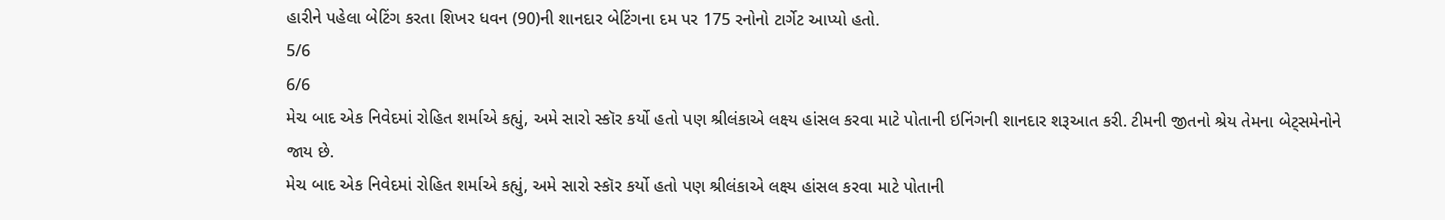હારીને પહેલા બેટિંગ કરતા શિખર ધવન (90)ની શાનદાર બેટિંગના દમ પર 175 રનોનો ટાર્ગેટ આપ્યો હતો.
5/6
6/6
મેચ બાદ એક નિવેદમાં રોહિત શર્માએ કહ્યું, અમે સારો સ્કૉર કર્યો હતો પણ શ્રીલંકાએ લક્ષ્ય હાંસલ કરવા માટે પોતાની ઇનિંગની શાનદાર શરૂઆત કરી. ટીમની જીતનો શ્રેય તેમના બેટ્સમેનોને જાય છે.
મેચ બાદ એક નિવેદમાં રોહિત શર્માએ કહ્યું, અમે સારો સ્કૉર કર્યો હતો પણ શ્રીલંકાએ લક્ષ્ય હાંસલ કરવા માટે પોતાની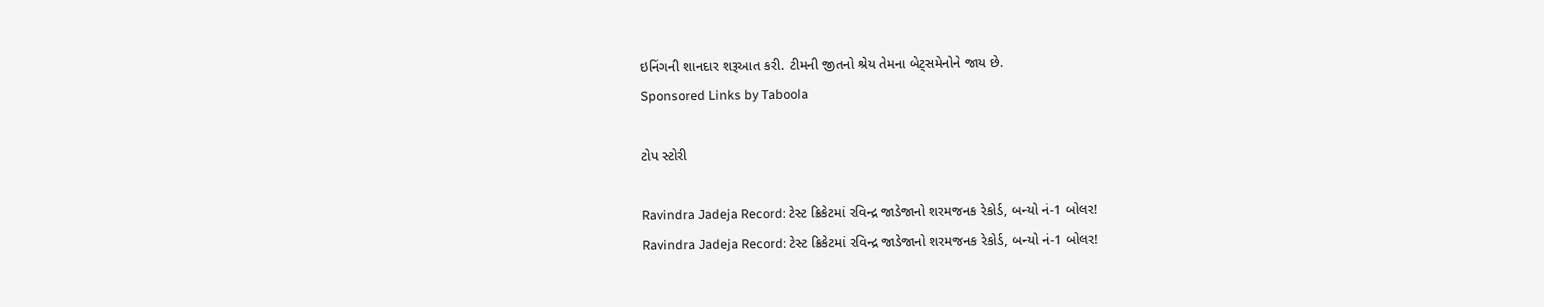ઇનિંગની શાનદાર શરૂઆત કરી. ટીમની જીતનો શ્રેય તેમના બેટ્સમેનોને જાય છે.
Sponsored Links by Taboola

ટોપ સ્ટોરી

Ravindra Jadeja Record: ટેસ્ટ ક્રિકેટમાં રવિન્દ્ર જાડેજાનો શરમજનક રેકોર્ડ, બન્યો નં-1 બોલર!
Ravindra Jadeja Record: ટેસ્ટ ક્રિકેટમાં રવિન્દ્ર જાડેજાનો શરમજનક રેકોર્ડ, બન્યો નં-1 બોલર!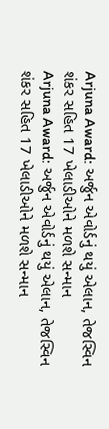Arjuna Award: અર્જુન એવોર્ડનું થયું એલાન, તેજસ્વિન શંકર સહિત 17 ખેલાડીઓને મળશે સન્માન
Arjuna Award: અર્જુન એવોર્ડનું થયું એલાન, તેજસ્વિન શંકર સહિત 17 ખેલાડીઓને મળશે સન્માન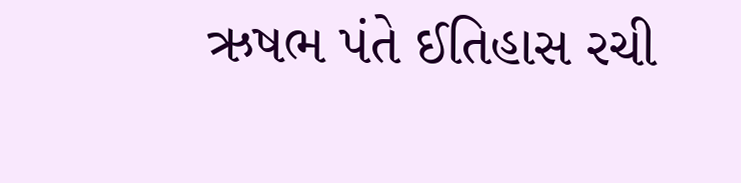ઋષભ પંતે ઈતિહાસ રચી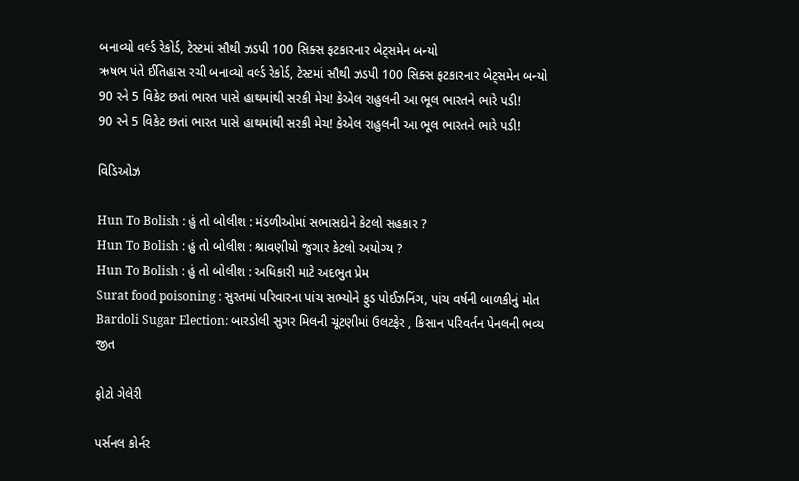બનાવ્યો વર્લ્ડ રેકોર્ડ, ટેસ્ટમાં સૌથી ઝડપી 100 સિક્સ ફટકારનાર બેટ્સમેન બન્યો
ઋષભ પંતે ઈતિહાસ રચી બનાવ્યો વર્લ્ડ રેકોર્ડ, ટેસ્ટમાં સૌથી ઝડપી 100 સિક્સ ફટકારનાર બેટ્સમેન બન્યો
90 રને 5 વિકેટ છતાં ભારત પાસે હાથમાંથી સરકી મેચ! કેએલ રાહુલની આ ભૂલ ભારતને ભારે પડી!
90 રને 5 વિકેટ છતાં ભારત પાસે હાથમાંથી સરકી મેચ! કેએલ રાહુલની આ ભૂલ ભારતને ભારે પડી!

વિડિઓઝ

Hun To Bolish : હું તો બોલીશ : મંડળીઓમાં સભાસદોને કેટલો સહકાર ?
Hun To Bolish : હું તો બોલીશ : શ્રાવણીયો જુગાર કેટલો અયોગ્ય ?
Hun To Bolish : હું તો બોલીશ : અધિકારી માટે અદભુત પ્રેમ
Surat food poisoning : સુરતમાં પરિવારના પાંચ સભ્યોને ફુડ પોઈઝનિંગ, પાંચ વર્ષની બાળકીનું મોત
Bardoli Sugar Election: બારડોલી સુગર મિલની ચૂંટણીમાં ઉલટફેર , કિસાન પરિવર્તન પેનલની ભવ્ય જીત

ફોટો ગેલેરી

પર્સનલ કોર્નર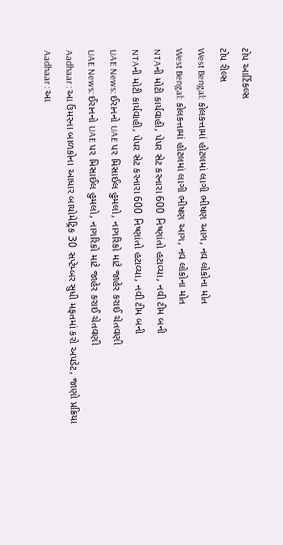ટોપ આર્ટિકલ્સ
ટોપ રીલ્સ
West Bengal: કોલકત્તામાં હોટલમાં લાગી ભીષણ આગ, નવ લોકોના મોત
West Bengal: કોલકત્તામાં હોટલમાં લાગી ભીષણ આગ, નવ લોકોના મોત
NTAની મોટી કાર્યવાહી, પેપર સેટ કરનારા 600 નિષ્ણાંતો હટાવ્યા, નવી ટીમ બની
NTAની મોટી કાર્યવાહી, પેપર સેટ કરનારા 600 નિષ્ણાંતો હટાવ્યા, નવી ટીમ બની
UAE News: ઈરાનનો UAE પર મિસાઈલ હુમલો, નાગરિકો માટે જાહેર કરાઈ ચેતવણી
UAE News: ઈરાનનો UAE પર મિસાઈલ હુમલો, નાગરિકો માટે જાહેર કરાઈ ચેતવણી
Aadhaar : આ ઉંમરના બાળકોના આધાર બાયોમેટ્રિક 30 સપ્ટેમ્બર સુધી મફતમાં કરો અપડેટ, જાણો પ્રક્રિયા
Aadhaar : આ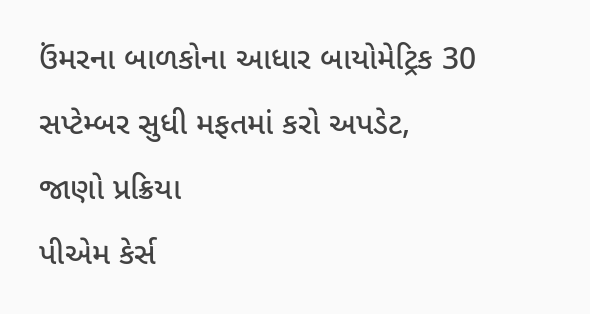ઉંમરના બાળકોના આધાર બાયોમેટ્રિક 30 સપ્ટેમ્બર સુધી મફતમાં કરો અપડેટ, જાણો પ્રક્રિયા
પીએમ કેર્સ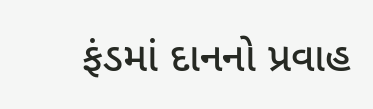ફંડમાં દાનનો પ્રવાહ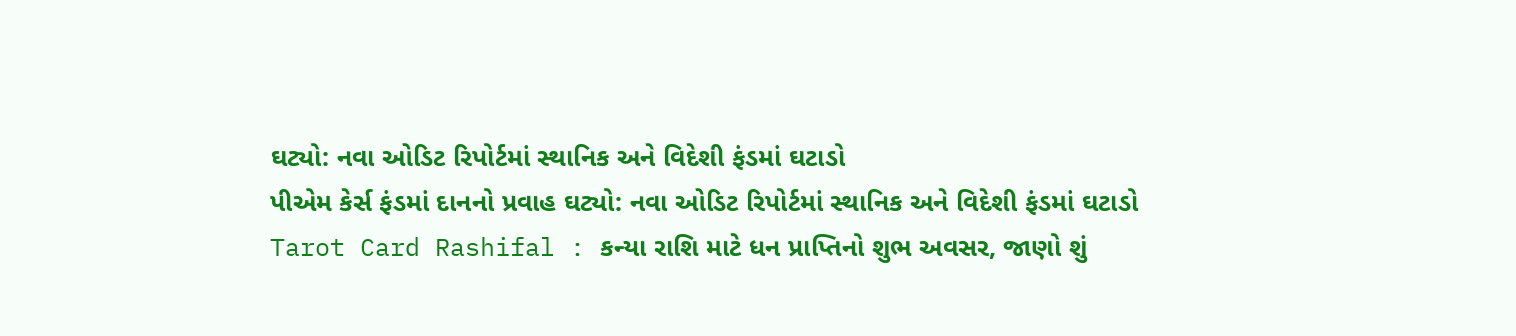ઘટ્યો: નવા ઓડિટ રિપોર્ટમાં સ્થાનિક અને વિદેશી ફંડમાં ઘટાડો
પીએમ કેર્સ ફંડમાં દાનનો પ્રવાહ ઘટ્યો: નવા ઓડિટ રિપોર્ટમાં સ્થાનિક અને વિદેશી ફંડમાં ઘટાડો
Tarot Card Rashifal : કન્યા રાશિ માટે ધન પ્રાપ્તિનો શુભ અવસર, જાણો શું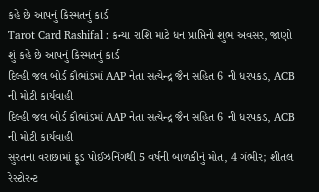કહે છે આપનું કિસ્મતનું કાર્ડ
Tarot Card Rashifal : કન્યા રાશિ માટે ધન પ્રાપ્તિનો શુભ અવસર, જાણો શું કહે છે આપનું કિસ્મતનું કાર્ડ
દિલ્હી જલ બોર્ડ કૌભાંડમાં AAP નેતા સત્યેન્દ્ર જૈન સહિત 6 ની ધરપકડ, ACB ની મોટી કાર્યવાહી
દિલ્હી જલ બોર્ડ કૌભાંડમાં AAP નેતા સત્યેન્દ્ર જૈન સહિત 6 ની ધરપકડ, ACB ની મોટી કાર્યવાહી
સુરતના વરાછામાં ફૂડ પોઈઝનિંગથી 5 વર્ષની બાળકીનું મોત, 4 ગંભીર; શીતલ રેસ્ટોરન્ટ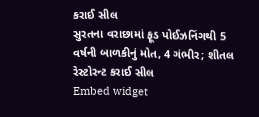કરાઈ સીલ
સુરતના વરાછામાં ફૂડ પોઈઝનિંગથી 5 વર્ષની બાળકીનું મોત, 4 ગંભીર; શીતલ રેસ્ટોરન્ટ કરાઈ સીલ
Embed widget